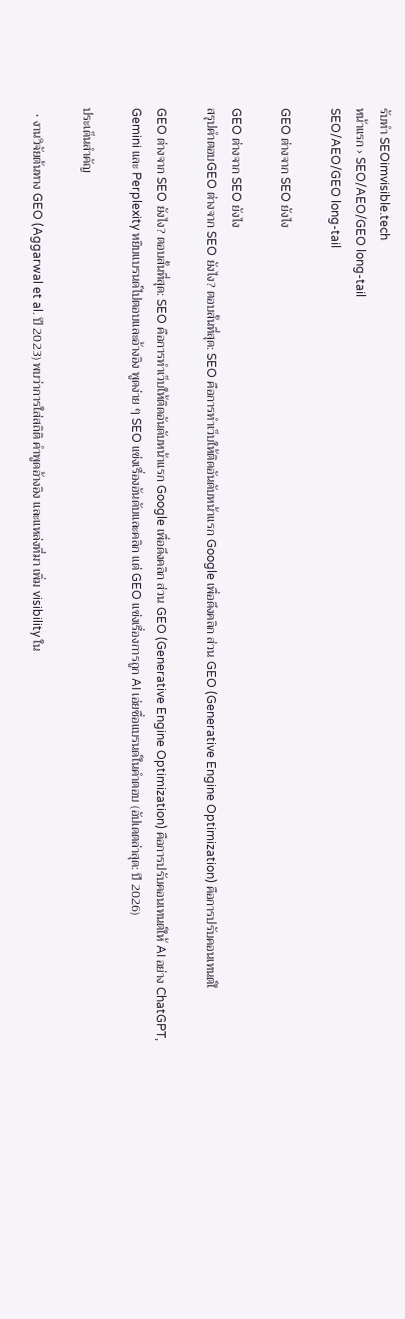รับทำ SEOimvisible.tech
หน้าแรก › SEO/AEO/GEO long-tail
SEO/AEO/GEO long-tail

GEO ต่างจาก SEO ยังไง

GEO ต่างจาก SEO ยังไง
สรุปคำตอบGEO ต่างจาก SEO ยังไง? ตอบสั้นที่สุด: SEO คือการทำเว็บให้ติดอันดับหน้าแรก Google เพื่อดึงคลิก ส่วน GEO (Generative Engine Optimization) คือการปรับคอนเทนต์ใ

GEO ต่างจาก SEO ยังไง? ตอบสั้นที่สุด: SEO คือการทำเว็บให้ติดอันดับหน้าแรก Google เพื่อดึงคลิก ส่วน GEO (Generative Engine Optimization) คือการปรับคอนเทนต์ให้ AI อย่าง ChatGPT, Gemini และ Perplexity หยิบแบรนด์ไปตอบและอ้างอิง พูดง่าย ๆ SEO แข่งเรื่องอันดับและคลิก แต่ GEO แข่งเรื่องการถูก AI เอ่ยชื่อแบรนด์ในคำตอบ (อัปเดตล่าสุด: ปี 2026)

ประเด็นสำคัญ

  • งานวิจัยต้นทาง GEO (Aggarwal et al. ปี 2023) พบว่าการใส่สถิติ คำพูดอ้างอิง และแหล่งที่มา เพิ่ม visibility ใน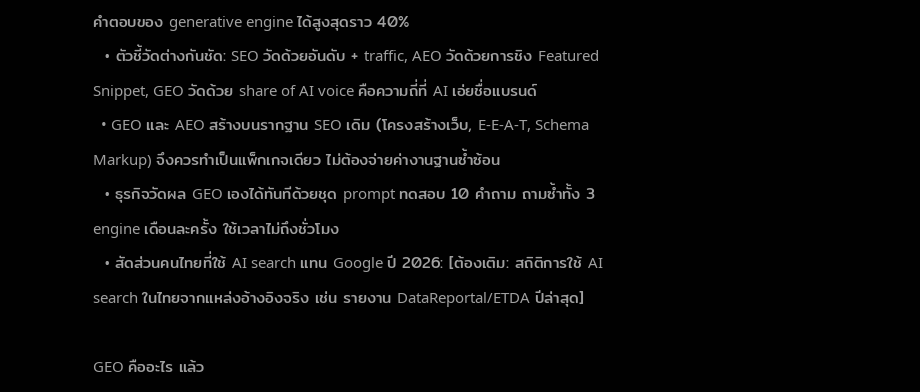คำตอบของ generative engine ได้สูงสุดราว 40%
  • ตัวชี้วัดต่างกันชัด: SEO วัดด้วยอันดับ + traffic, AEO วัดด้วยการชิง Featured Snippet, GEO วัดด้วย share of AI voice คือความถี่ที่ AI เอ่ยชื่อแบรนด์
  • GEO และ AEO สร้างบนรากฐาน SEO เดิม (โครงสร้างเว็บ, E-E-A-T, Schema Markup) จึงควรทำเป็นแพ็กเกจเดียว ไม่ต้องจ่ายค่างานฐานซ้ำซ้อน
  • ธุรกิจวัดผล GEO เองได้ทันทีด้วยชุด prompt ทดสอบ 10 คำถาม ถามซ้ำทั้ง 3 engine เดือนละครั้ง ใช้เวลาไม่ถึงชั่วโมง
  • สัดส่วนคนไทยที่ใช้ AI search แทน Google ปี 2026: [ต้องเติม: สถิติการใช้ AI search ในไทยจากแหล่งอ้างอิงจริง เช่น รายงาน DataReportal/ETDA ปีล่าสุด]

GEO คืออะไร แล้ว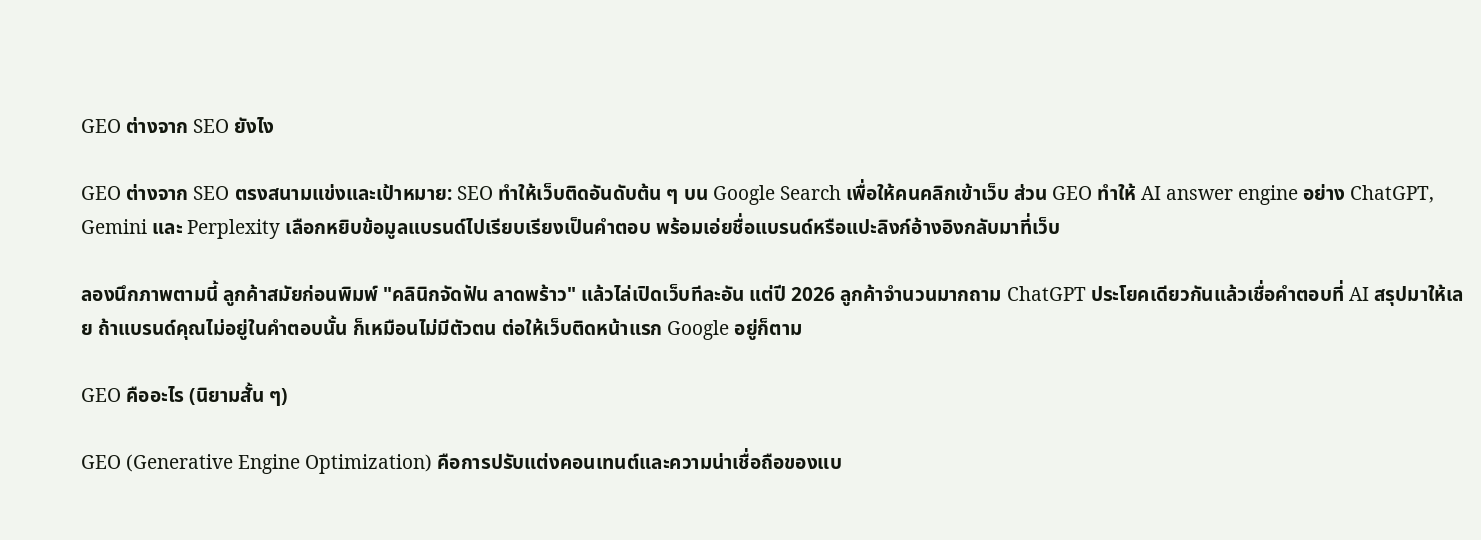GEO ต่างจาก SEO ยังไง

GEO ต่างจาก SEO ตรงสนามแข่งและเป้าหมาย: SEO ทำให้เว็บติดอันดับต้น ๆ บน Google Search เพื่อให้คนคลิกเข้าเว็บ ส่วน GEO ทำให้ AI answer engine อย่าง ChatGPT, Gemini และ Perplexity เลือกหยิบข้อมูลแบรนด์ไปเรียบเรียงเป็นคำตอบ พร้อมเอ่ยชื่อแบรนด์หรือแปะลิงก์อ้างอิงกลับมาที่เว็บ

ลองนึกภาพตามนี้ ลูกค้าสมัยก่อนพิมพ์ "คลินิกจัดฟัน ลาดพร้าว" แล้วไล่เปิดเว็บทีละอัน แต่ปี 2026 ลูกค้าจำนวนมากถาม ChatGPT ประโยคเดียวกันแล้วเชื่อคำตอบที่ AI สรุปมาให้เลย ถ้าแบรนด์คุณไม่อยู่ในคำตอบนั้น ก็เหมือนไม่มีตัวตน ต่อให้เว็บติดหน้าแรก Google อยู่ก็ตาม

GEO คืออะไร (นิยามสั้น ๆ)

GEO (Generative Engine Optimization) คือการปรับแต่งคอนเทนต์และความน่าเชื่อถือของแบ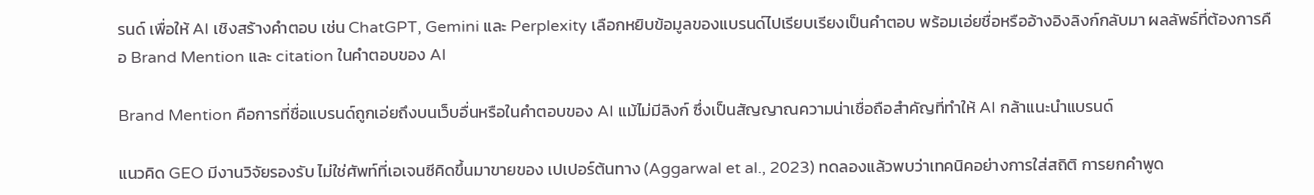รนด์ เพื่อให้ AI เชิงสร้างคำตอบ เช่น ChatGPT, Gemini และ Perplexity เลือกหยิบข้อมูลของแบรนด์ไปเรียบเรียงเป็นคำตอบ พร้อมเอ่ยชื่อหรืออ้างอิงลิงก์กลับมา ผลลัพธ์ที่ต้องการคือ Brand Mention และ citation ในคำตอบของ AI

Brand Mention คือการที่ชื่อแบรนด์ถูกเอ่ยถึงบนเว็บอื่นหรือในคำตอบของ AI แม้ไม่มีลิงก์ ซึ่งเป็นสัญญาณความน่าเชื่อถือสำคัญที่ทำให้ AI กล้าแนะนำแบรนด์

แนวคิด GEO มีงานวิจัยรองรับ ไม่ใช่ศัพท์ที่เอเจนซีคิดขึ้นมาขายของ เปเปอร์ต้นทาง (Aggarwal et al., 2023) ทดลองแล้วพบว่าเทคนิคอย่างการใส่สถิติ การยกคำพูด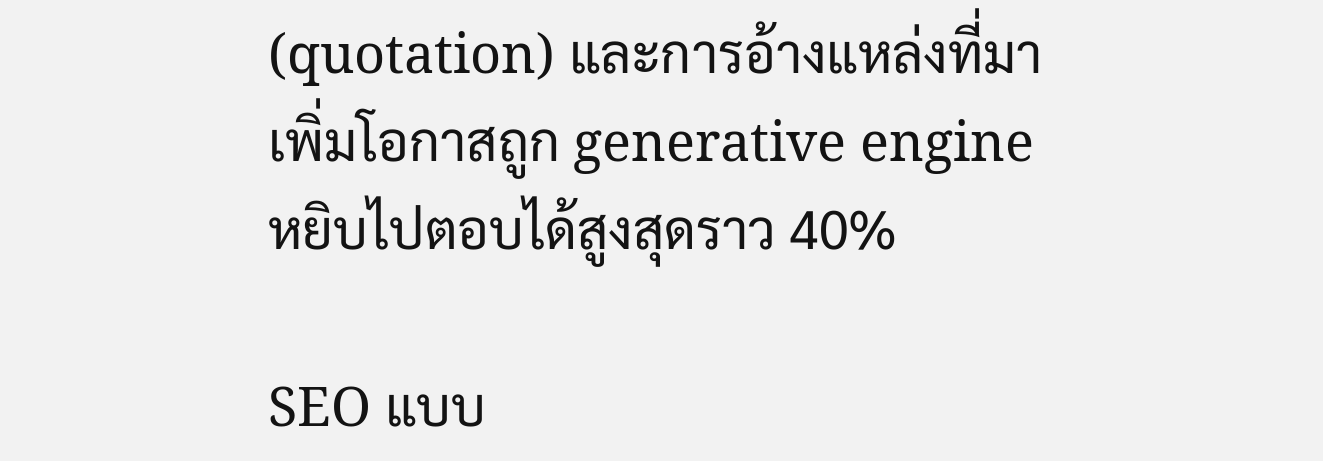(quotation) และการอ้างแหล่งที่มา เพิ่มโอกาสถูก generative engine หยิบไปตอบได้สูงสุดราว 40%

SEO แบบ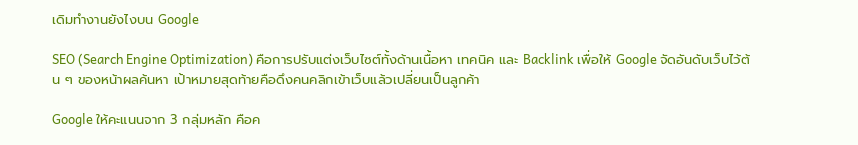เดิมทำงานยังไงบน Google

SEO (Search Engine Optimization) คือการปรับแต่งเว็บไซต์ทั้งด้านเนื้อหา เทคนิค และ Backlink เพื่อให้ Google จัดอันดับเว็บไว้ต้น ๆ ของหน้าผลค้นหา เป้าหมายสุดท้ายคือดึงคนคลิกเข้าเว็บแล้วเปลี่ยนเป็นลูกค้า

Google ให้คะแนนจาก 3 กลุ่มหลัก คือค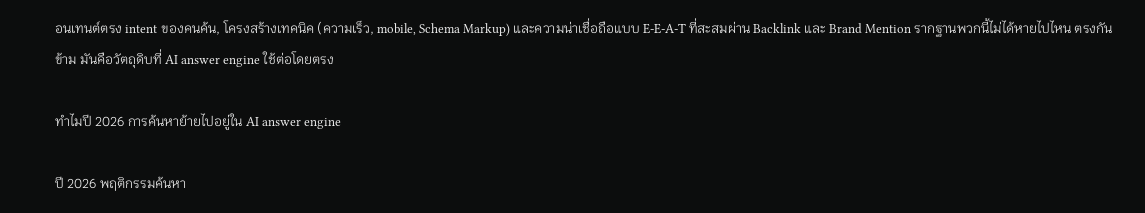อนเทนต์ตรง intent ของคนค้น, โครงสร้างเทคนิค (ความเร็ว, mobile, Schema Markup) และความน่าเชื่อถือแบบ E-E-A-T ที่สะสมผ่าน Backlink และ Brand Mention รากฐานพวกนี้ไม่ได้หายไปไหน ตรงกันข้าม มันคือวัตถุดิบที่ AI answer engine ใช้ต่อโดยตรง

ทำไมปี 2026 การค้นหาย้ายไปอยู่ใน AI answer engine

ปี 2026 พฤติกรรมค้นหา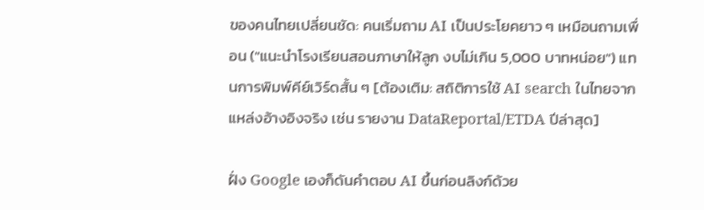ของคนไทยเปลี่ยนชัด: คนเริ่มถาม AI เป็นประโยคยาว ๆ เหมือนถามเพื่อน ("แนะนำโรงเรียนสอนภาษาให้ลูก งบไม่เกิน 5,000 บาทหน่อย") แทนการพิมพ์คีย์เวิร์ดสั้น ๆ [ต้องเติม: สถิติการใช้ AI search ในไทยจากแหล่งอ้างอิงจริง เช่น รายงาน DataReportal/ETDA ปีล่าสุด]

ฝั่ง Google เองก็ดันคำตอบ AI ขึ้นก่อนลิงก์ด้วย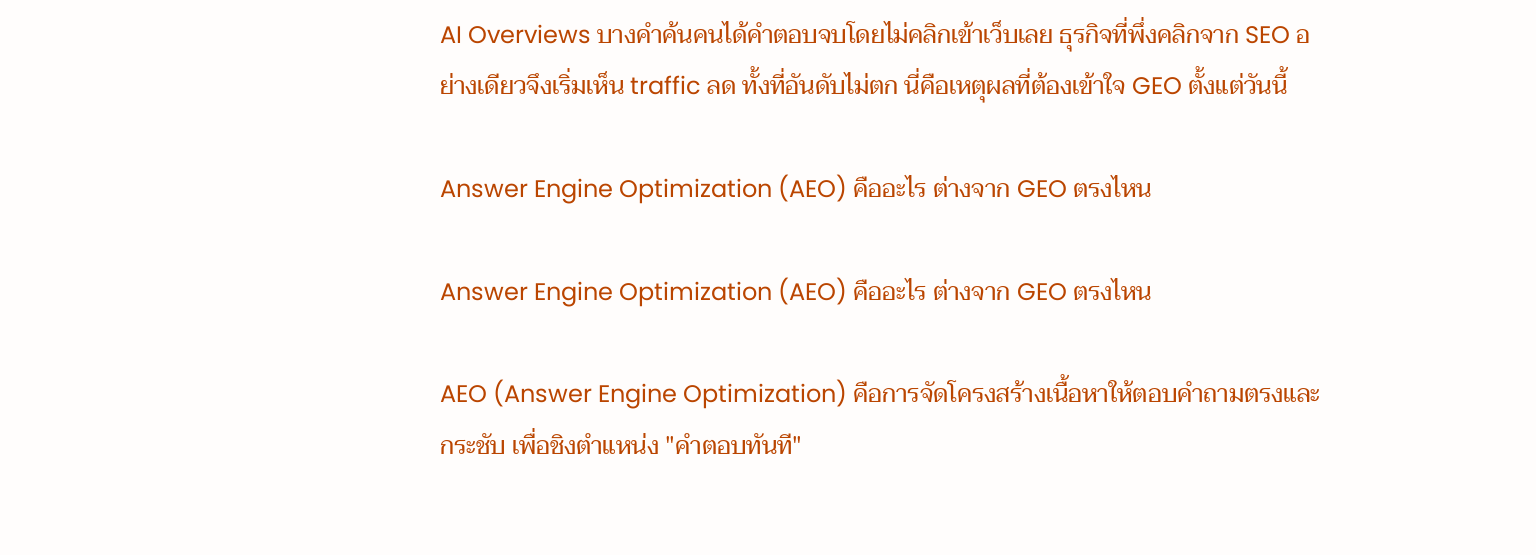AI Overviews บางคำค้นคนได้คำตอบจบโดยไม่คลิกเข้าเว็บเลย ธุรกิจที่พึ่งคลิกจาก SEO อย่างเดียวจึงเริ่มเห็น traffic ลด ทั้งที่อันดับไม่ตก นี่คือเหตุผลที่ต้องเข้าใจ GEO ตั้งแต่วันนี้

Answer Engine Optimization (AEO) คืออะไร ต่างจาก GEO ตรงไหน

Answer Engine Optimization (AEO) คืออะไร ต่างจาก GEO ตรงไหน

AEO (Answer Engine Optimization) คือการจัดโครงสร้างเนื้อหาให้ตอบคำถามตรงและกระชับ เพื่อชิงตำแหน่ง "คำตอบทันที"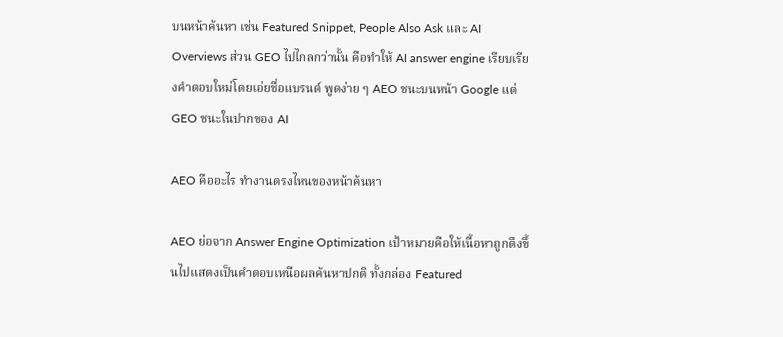บนหน้าค้นหา เช่น Featured Snippet, People Also Ask และ AI Overviews ส่วน GEO ไปไกลกว่านั้น คือทำให้ AI answer engine เรียบเรียงคำตอบใหม่โดยเอ่ยชื่อแบรนด์ พูดง่าย ๆ AEO ชนะบนหน้า Google แต่ GEO ชนะในปากของ AI

AEO คืออะไร ทำงานตรงไหนของหน้าค้นหา

AEO ย่อจาก Answer Engine Optimization เป้าหมายคือให้เนื้อหาถูกดึงขึ้นไปแสดงเป็นคำตอบเหนือผลค้นหาปกติ ทั้งกล่อง Featured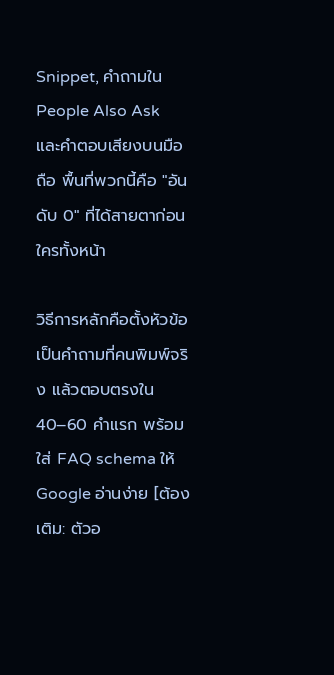Snippet, คำถามใน People Also Ask และคำตอบเสียงบนมือถือ พื้นที่พวกนี้คือ "อันดับ 0" ที่ได้สายตาก่อนใครทั้งหน้า

วิธีการหลักคือตั้งหัวข้อเป็นคำถามที่คนพิมพ์จริง แล้วตอบตรงใน 40–60 คำแรก พร้อมใส่ FAQ schema ให้ Google อ่านง่าย [ต้องเติม: ตัวอ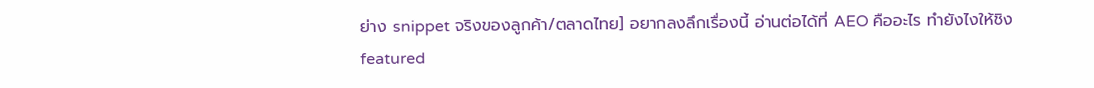ย่าง snippet จริงของลูกค้า/ตลาดไทย] อยากลงลึกเรื่องนี้ อ่านต่อได้ที่ AEO คืออะไร ทำยังไงให้ชิง featured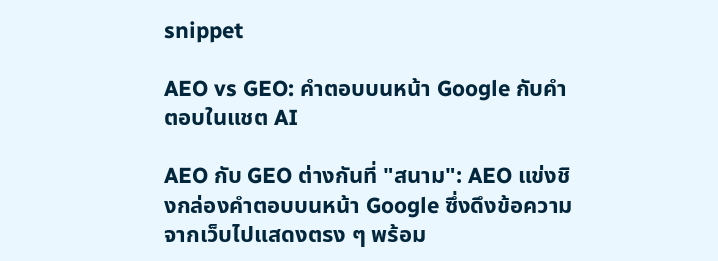snippet

AEO vs GEO: คำตอบบนหน้า Google กับคำตอบในแชต AI

AEO กับ GEO ต่างกันที่ "สนาม": AEO แข่งชิงกล่องคำตอบบนหน้า Google ซึ่งดึงข้อความจากเว็บไปแสดงตรง ๆ พร้อม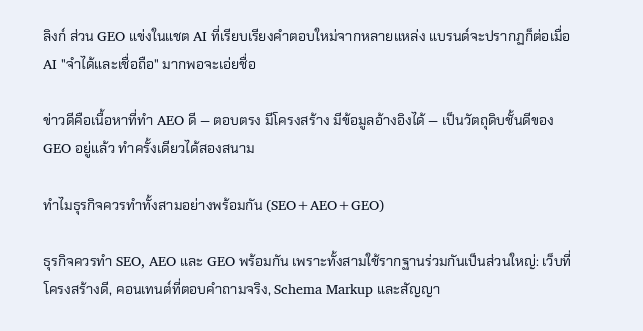ลิงก์ ส่วน GEO แข่งในแชต AI ที่เรียบเรียงคำตอบใหม่จากหลายแหล่ง แบรนด์จะปรากฏก็ต่อเมื่อ AI "จำได้และเชื่อถือ" มากพอจะเอ่ยชื่อ

ข่าวดีคือเนื้อหาที่ทำ AEO ดี — ตอบตรง มีโครงสร้าง มีข้อมูลอ้างอิงได้ — เป็นวัตถุดิบชั้นดีของ GEO อยู่แล้ว ทำครั้งเดียวได้สองสนาม

ทำไมธุรกิจควรทำทั้งสามอย่างพร้อมกัน (SEO+AEO+GEO)

ธุรกิจควรทำ SEO, AEO และ GEO พร้อมกัน เพราะทั้งสามใช้รากฐานร่วมกันเป็นส่วนใหญ่: เว็บที่โครงสร้างดี, คอนเทนต์ที่ตอบคำถามจริง, Schema Markup และสัญญา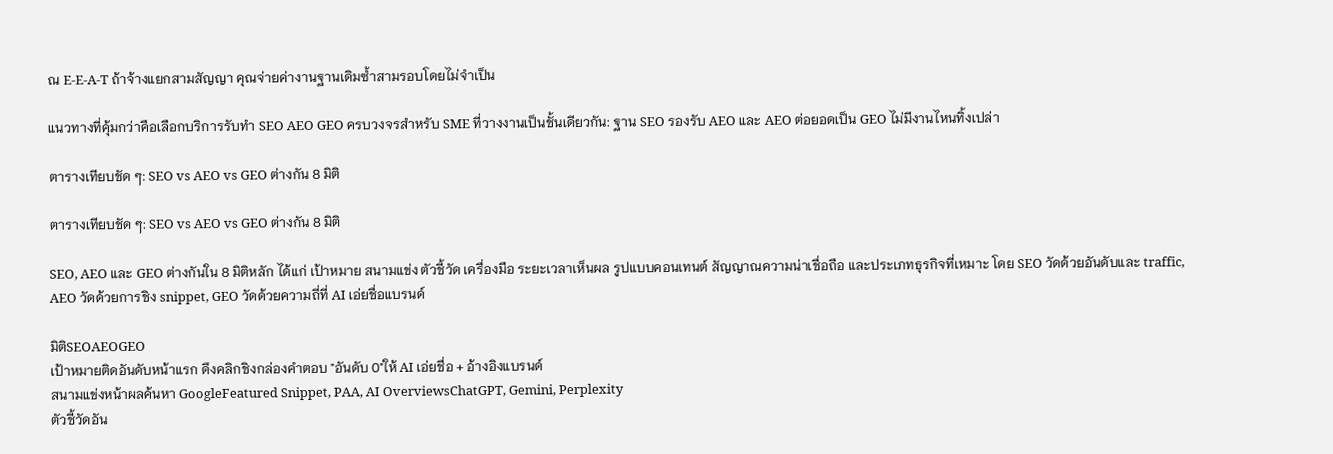ณ E-E-A-T ถ้าจ้างแยกสามสัญญา คุณจ่ายค่างานฐานเดิมซ้ำสามรอบโดยไม่จำเป็น

แนวทางที่คุ้มกว่าคือเลือกบริการรับทำ SEO AEO GEO ครบวงจรสำหรับ SME ที่วางงานเป็นชั้นเดียวกัน: ฐาน SEO รองรับ AEO และ AEO ต่อยอดเป็น GEO ไม่มีงานไหนทิ้งเปล่า

ตารางเทียบชัด ๆ: SEO vs AEO vs GEO ต่างกัน 8 มิติ

ตารางเทียบชัด ๆ: SEO vs AEO vs GEO ต่างกัน 8 มิติ

SEO, AEO และ GEO ต่างกันใน 8 มิติหลัก ได้แก่ เป้าหมาย สนามแข่ง ตัวชี้วัด เครื่องมือ ระยะเวลาเห็นผล รูปแบบคอนเทนต์ สัญญาณความน่าเชื่อถือ และประเภทธุรกิจที่เหมาะ โดย SEO วัดด้วยอันดับและ traffic, AEO วัดด้วยการชิง snippet, GEO วัดด้วยความถี่ที่ AI เอ่ยชื่อแบรนด์

มิติSEOAEOGEO
เป้าหมายติดอันดับหน้าแรก ดึงคลิกชิงกล่องคำตอบ "อันดับ 0"ให้ AI เอ่ยชื่อ + อ้างอิงแบรนด์
สนามแข่งหน้าผลค้นหา GoogleFeatured Snippet, PAA, AI OverviewsChatGPT, Gemini, Perplexity
ตัวชี้วัดอัน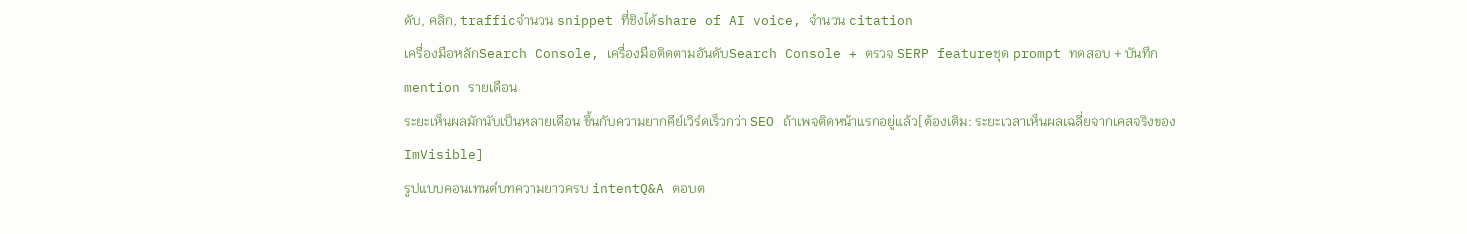ดับ, คลิก, trafficจำนวน snippet ที่ชิงได้share of AI voice, จำนวน citation
เครื่องมือหลักSearch Console, เครื่องมือติดตามอันดับSearch Console + ตรวจ SERP featureชุด prompt ทดสอบ + บันทึก mention รายเดือน
ระยะเห็นผลมักนับเป็นหลายเดือน ขึ้นกับความยากคีย์เวิร์ดเร็วกว่า SEO ถ้าเพจติดหน้าแรกอยู่แล้ว[ต้องเติม: ระยะเวลาเห็นผลเฉลี่ยจากเคสจริงของ ImVisible]
รูปแบบคอนเทนต์บทความยาวครบ intentQ&A ตอบต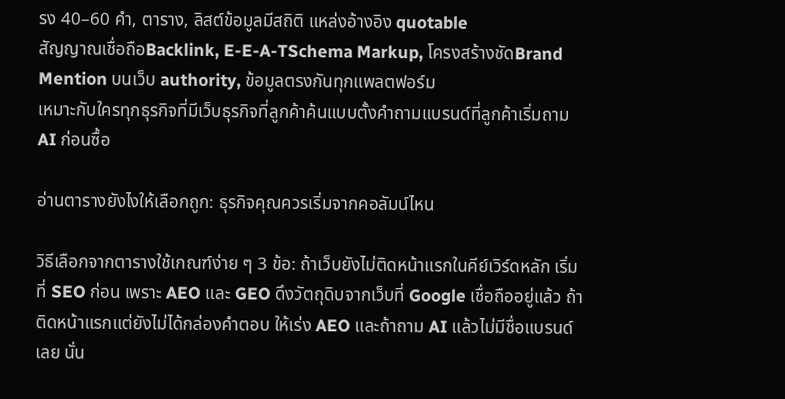รง 40–60 คำ, ตาราง, ลิสต์ข้อมูลมีสถิติ แหล่งอ้างอิง quotable
สัญญาณเชื่อถือBacklink, E-E-A-TSchema Markup, โครงสร้างชัดBrand Mention บนเว็บ authority, ข้อมูลตรงกันทุกแพลตฟอร์ม
เหมาะกับใครทุกธุรกิจที่มีเว็บธุรกิจที่ลูกค้าค้นแบบตั้งคำถามแบรนด์ที่ลูกค้าเริ่มถาม AI ก่อนซื้อ

อ่านตารางยังไงให้เลือกถูก: ธุรกิจคุณควรเริ่มจากคอลัมน์ไหน

วิธีเลือกจากตารางใช้เกณฑ์ง่าย ๆ 3 ข้อ: ถ้าเว็บยังไม่ติดหน้าแรกในคีย์เวิร์ดหลัก เริ่มที่ SEO ก่อน เพราะ AEO และ GEO ดึงวัตถุดิบจากเว็บที่ Google เชื่อถืออยู่แล้ว ถ้าติดหน้าแรกแต่ยังไม่ได้กล่องคำตอบ ให้เร่ง AEO และถ้าถาม AI แล้วไม่มีชื่อแบรนด์เลย นั่น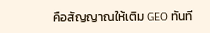คือสัญญาณให้เติม GEO ทันที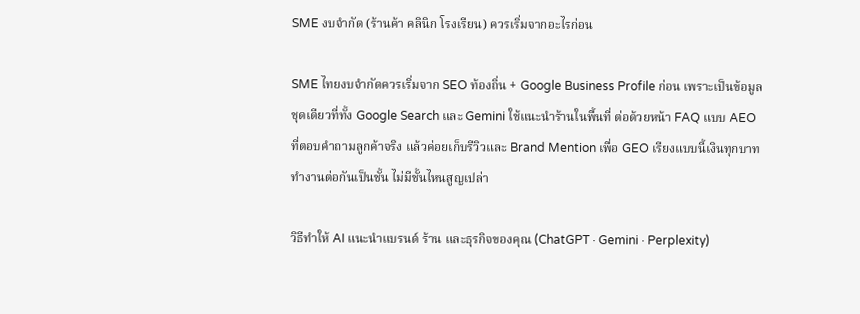SME งบจำกัด (ร้านค้า คลินิก โรงเรียน) ควรเริ่มจากอะไรก่อน

SME ไทยงบจำกัดควรเริ่มจาก SEO ท้องถิ่น + Google Business Profile ก่อน เพราะเป็นข้อมูลชุดเดียวที่ทั้ง Google Search และ Gemini ใช้แนะนำร้านในพื้นที่ ต่อด้วยหน้า FAQ แบบ AEO ที่ตอบคำถามลูกค้าจริง แล้วค่อยเก็บรีวิวและ Brand Mention เพื่อ GEO เรียงแบบนี้เงินทุกบาททำงานต่อกันเป็นชั้น ไม่มีชั้นไหนสูญเปล่า

วิธีทำให้ AI แนะนำแบรนด์ ร้าน และธุรกิจของคุณ (ChatGPT · Gemini · Perplexity)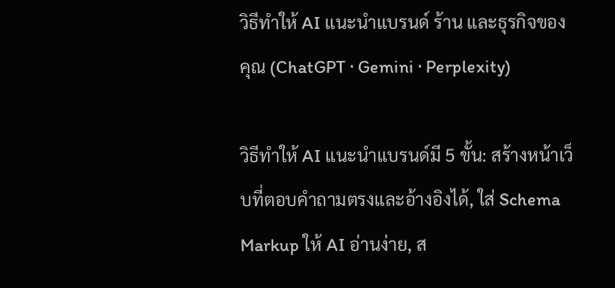วิธีทำให้ AI แนะนำแบรนด์ ร้าน และธุรกิจของคุณ (ChatGPT · Gemini · Perplexity)

วิธีทำให้ AI แนะนำแบรนด์มี 5 ขั้น: สร้างหน้าเว็บที่ตอบคำถามตรงและอ้างอิงได้, ใส่ Schema Markup ให้ AI อ่านง่าย, ส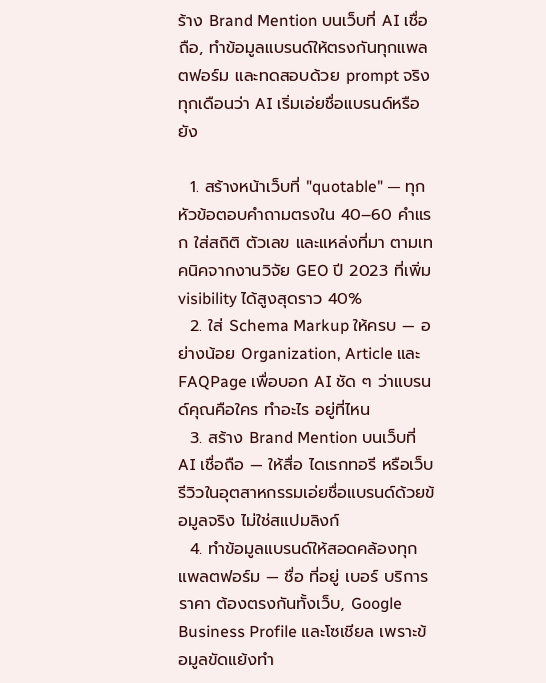ร้าง Brand Mention บนเว็บที่ AI เชื่อถือ, ทำข้อมูลแบรนด์ให้ตรงกันทุกแพลตฟอร์ม และทดสอบด้วย prompt จริงทุกเดือนว่า AI เริ่มเอ่ยชื่อแบรนด์หรือยัง

  1. สร้างหน้าเว็บที่ "quotable" — ทุกหัวข้อตอบคำถามตรงใน 40–60 คำแรก ใส่สถิติ ตัวเลข และแหล่งที่มา ตามเทคนิคจากงานวิจัย GEO ปี 2023 ที่เพิ่ม visibility ได้สูงสุดราว 40%
  2. ใส่ Schema Markup ให้ครบ — อย่างน้อย Organization, Article และ FAQPage เพื่อบอก AI ชัด ๆ ว่าแบรนด์คุณคือใคร ทำอะไร อยู่ที่ไหน
  3. สร้าง Brand Mention บนเว็บที่ AI เชื่อถือ — ให้สื่อ ไดเรกทอรี หรือเว็บรีวิวในอุตสาหกรรมเอ่ยชื่อแบรนด์ด้วยข้อมูลจริง ไม่ใช่สแปมลิงก์
  4. ทำข้อมูลแบรนด์ให้สอดคล้องทุกแพลตฟอร์ม — ชื่อ ที่อยู่ เบอร์ บริการ ราคา ต้องตรงกันทั้งเว็บ, Google Business Profile และโซเชียล เพราะข้อมูลขัดแย้งทำ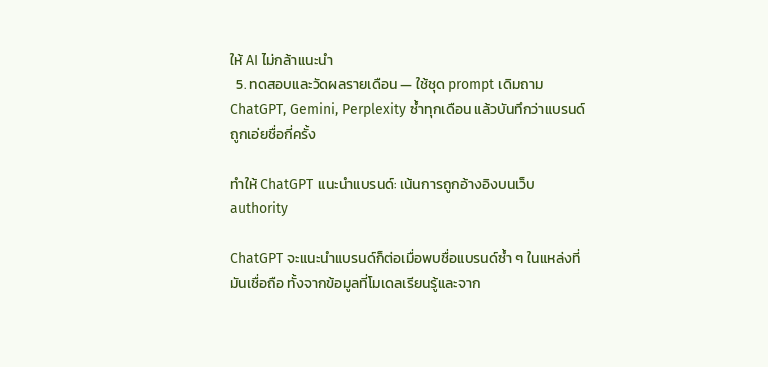ให้ AI ไม่กล้าแนะนำ
  5. ทดสอบและวัดผลรายเดือน — ใช้ชุด prompt เดิมถาม ChatGPT, Gemini, Perplexity ซ้ำทุกเดือน แล้วบันทึกว่าแบรนด์ถูกเอ่ยชื่อกี่ครั้ง

ทำให้ ChatGPT แนะนำแบรนด์: เน้นการถูกอ้างอิงบนเว็บ authority

ChatGPT จะแนะนำแบรนด์ก็ต่อเมื่อพบชื่อแบรนด์ซ้ำ ๆ ในแหล่งที่มันเชื่อถือ ทั้งจากข้อมูลที่โมเดลเรียนรู้และจาก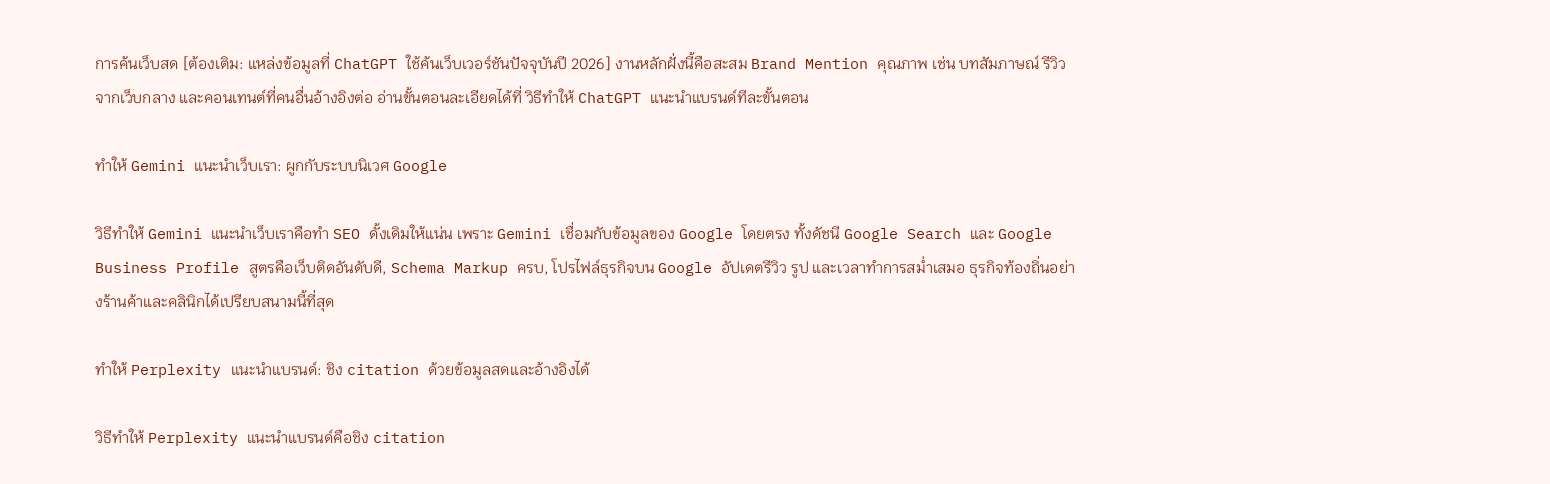การค้นเว็บสด [ต้องเติม: แหล่งข้อมูลที่ ChatGPT ใช้ค้นเว็บเวอร์ชันปัจจุบันปี 2026] งานหลักฝั่งนี้คือสะสม Brand Mention คุณภาพ เช่น บทสัมภาษณ์ รีวิวจากเว็บกลาง และคอนเทนต์ที่คนอื่นอ้างอิงต่อ อ่านขั้นตอนละเอียดได้ที่ วิธีทำให้ ChatGPT แนะนำแบรนด์ทีละขั้นตอน

ทำให้ Gemini แนะนำเว็บเรา: ผูกกับระบบนิเวศ Google

วิธีทำให้ Gemini แนะนำเว็บเราคือทำ SEO ดั้งเดิมให้แน่น เพราะ Gemini เชื่อมกับข้อมูลของ Google โดยตรง ทั้งดัชนี Google Search และ Google Business Profile สูตรคือเว็บติดอันดับดี, Schema Markup ครบ, โปรไฟล์ธุรกิจบน Google อัปเดตรีวิว รูป และเวลาทำการสม่ำเสมอ ธุรกิจท้องถิ่นอย่างร้านค้าและคลินิกได้เปรียบสนามนี้ที่สุด

ทำให้ Perplexity แนะนำแบรนด์: ชิง citation ด้วยข้อมูลสดและอ้างอิงได้

วิธีทำให้ Perplexity แนะนำแบรนด์คือชิง citation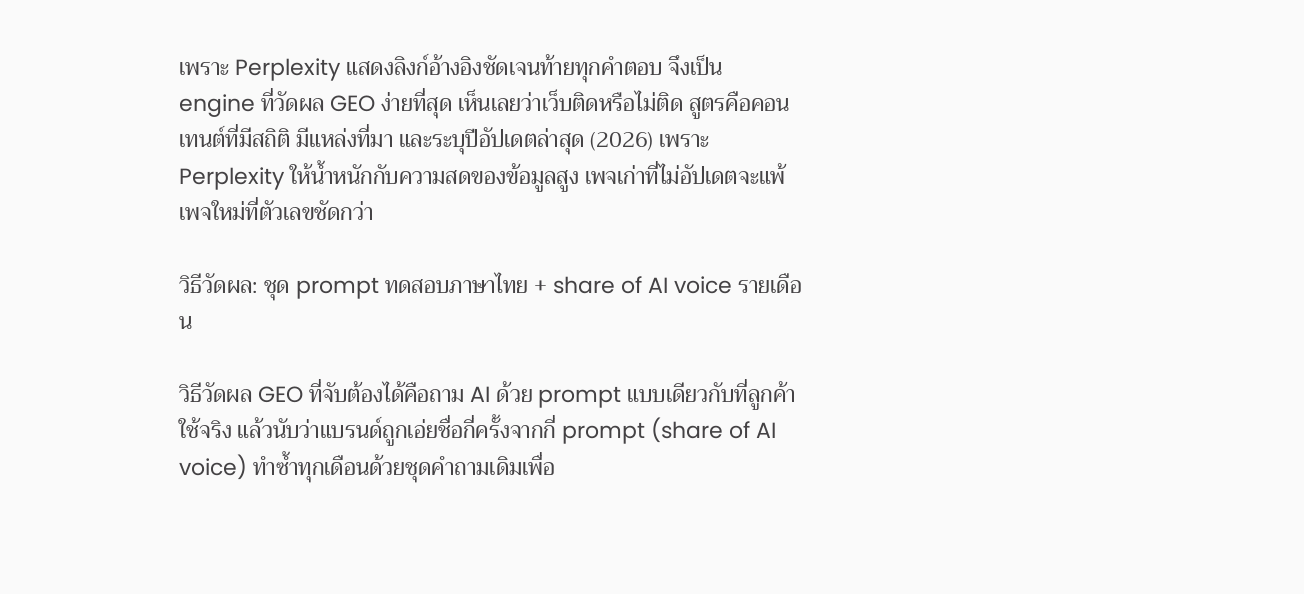เพราะ Perplexity แสดงลิงก์อ้างอิงชัดเจนท้ายทุกคำตอบ จึงเป็น engine ที่วัดผล GEO ง่ายที่สุด เห็นเลยว่าเว็บติดหรือไม่ติด สูตรคือคอนเทนต์ที่มีสถิติ มีแหล่งที่มา และระบุปีอัปเดตล่าสุด (2026) เพราะ Perplexity ให้น้ำหนักกับความสดของข้อมูลสูง เพจเก่าที่ไม่อัปเดตจะแพ้เพจใหม่ที่ตัวเลขชัดกว่า

วิธีวัดผล: ชุด prompt ทดสอบภาษาไทย + share of AI voice รายเดือน

วิธีวัดผล GEO ที่จับต้องได้คือถาม AI ด้วย prompt แบบเดียวกับที่ลูกค้าใช้จริง แล้วนับว่าแบรนด์ถูกเอ่ยชื่อกี่ครั้งจากกี่ prompt (share of AI voice) ทำซ้ำทุกเดือนด้วยชุดคำถามเดิมเพื่อ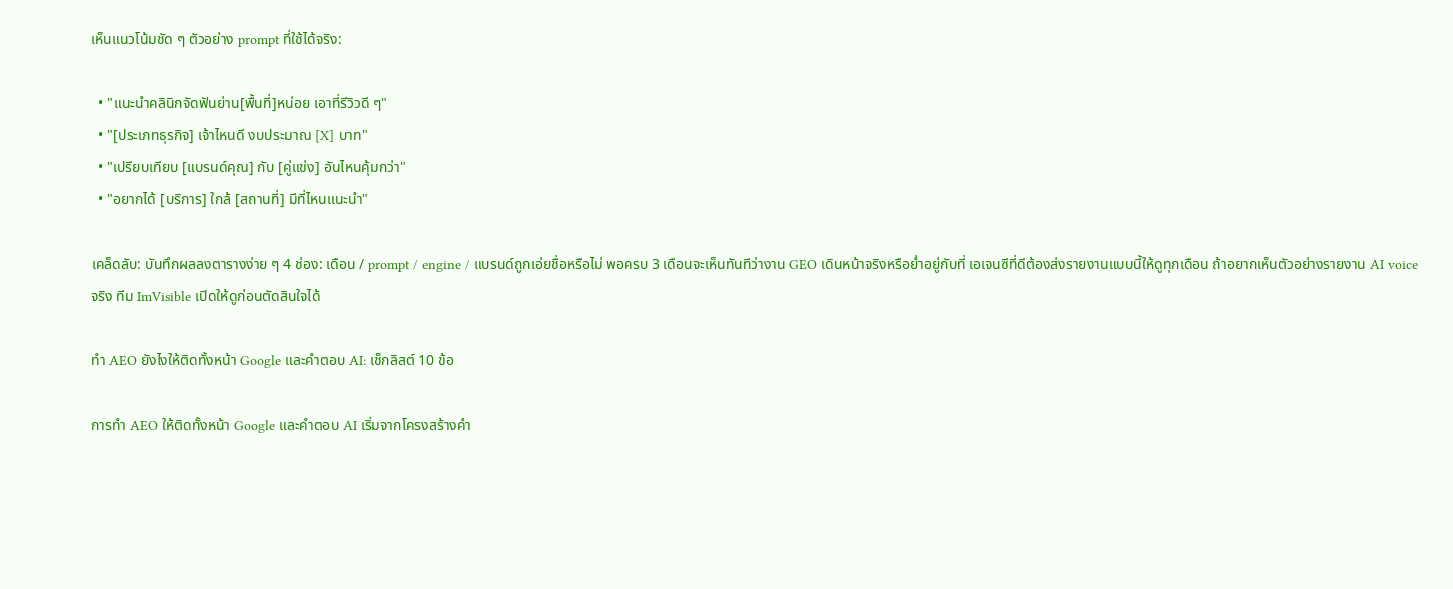เห็นแนวโน้มชัด ๆ ตัวอย่าง prompt ที่ใช้ได้จริง:

  • "แนะนำคลินิกจัดฟันย่าน[พื้นที่]หน่อย เอาที่รีวิวดี ๆ"
  • "[ประเภทธุรกิจ] เจ้าไหนดี งบประมาณ [X] บาท"
  • "เปรียบเทียบ [แบรนด์คุณ] กับ [คู่แข่ง] อันไหนคุ้มกว่า"
  • "อยากได้ [บริการ] ใกล้ [สถานที่] มีที่ไหนแนะนำ"

เคล็ดลับ: บันทึกผลลงตารางง่าย ๆ 4 ช่อง: เดือน / prompt / engine / แบรนด์ถูกเอ่ยชื่อหรือไม่ พอครบ 3 เดือนจะเห็นทันทีว่างาน GEO เดินหน้าจริงหรือย่ำอยู่กับที่ เอเจนซีที่ดีต้องส่งรายงานแบบนี้ให้ดูทุกเดือน ถ้าอยากเห็นตัวอย่างรายงาน AI voice จริง ทีม ImVisible เปิดให้ดูก่อนตัดสินใจได้

ทำ AEO ยังไงให้ติดทั้งหน้า Google และคำตอบ AI: เช็กลิสต์ 10 ข้อ

การทำ AEO ให้ติดทั้งหน้า Google และคำตอบ AI เริ่มจากโครงสร้างคำ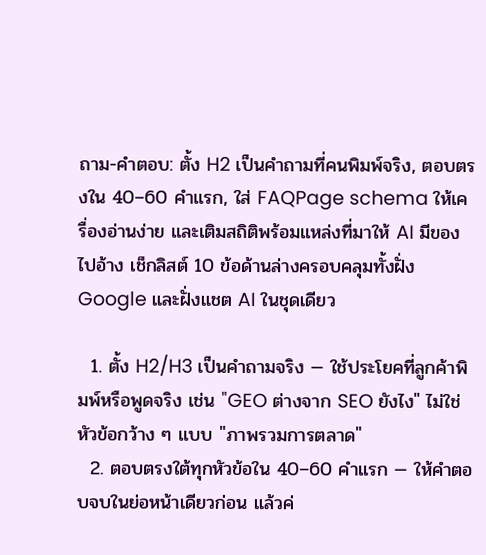ถาม-คำตอบ: ตั้ง H2 เป็นคำถามที่คนพิมพ์จริง, ตอบตรงใน 40–60 คำแรก, ใส่ FAQPage schema ให้เครื่องอ่านง่าย และเติมสถิติพร้อมแหล่งที่มาให้ AI มีของไปอ้าง เช็กลิสต์ 10 ข้อด้านล่างครอบคลุมทั้งฝั่ง Google และฝั่งแชต AI ในชุดเดียว

  1. ตั้ง H2/H3 เป็นคำถามจริง — ใช้ประโยคที่ลูกค้าพิมพ์หรือพูดจริง เช่น "GEO ต่างจาก SEO ยังไง" ไม่ใช่หัวข้อกว้าง ๆ แบบ "ภาพรวมการตลาด"
  2. ตอบตรงใต้ทุกหัวข้อใน 40–60 คำแรก — ให้คำตอบจบในย่อหน้าเดียวก่อน แล้วค่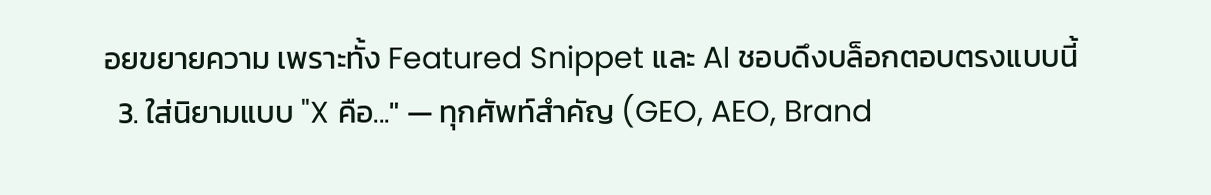อยขยายความ เพราะทั้ง Featured Snippet และ AI ชอบดึงบล็อกตอบตรงแบบนี้
  3. ใส่นิยามแบบ "X คือ..." — ทุกศัพท์สำคัญ (GEO, AEO, Brand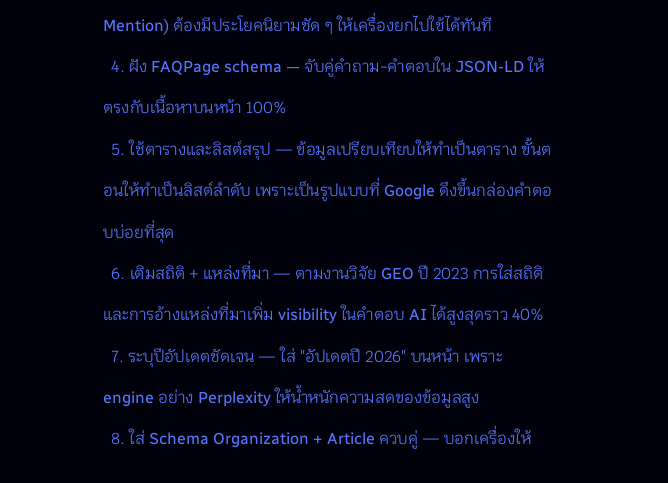Mention) ต้องมีประโยคนิยามชัด ๆ ให้เครื่องยกไปใช้ได้ทันที
  4. ฝัง FAQPage schema — จับคู่คำถาม-คำตอบใน JSON-LD ให้ตรงกับเนื้อหาบนหน้า 100%
  5. ใช้ตารางและลิสต์สรุป — ข้อมูลเปรียบเทียบให้ทำเป็นตาราง ขั้นตอนให้ทำเป็นลิสต์ลำดับ เพราะเป็นรูปแบบที่ Google ดึงขึ้นกล่องคำตอบบ่อยที่สุด
  6. เติมสถิติ + แหล่งที่มา — ตามงานวิจัย GEO ปี 2023 การใส่สถิติและการอ้างแหล่งที่มาเพิ่ม visibility ในคำตอบ AI ได้สูงสุดราว 40%
  7. ระบุปีอัปเดตชัดเจน — ใส่ "อัปเดตปี 2026" บนหน้า เพราะ engine อย่าง Perplexity ให้น้ำหนักความสดของข้อมูลสูง
  8. ใส่ Schema Organization + Article ควบคู่ — บอกเครื่องให้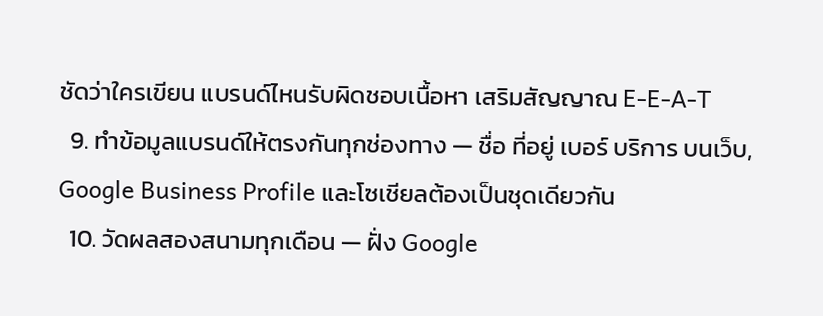ชัดว่าใครเขียน แบรนด์ไหนรับผิดชอบเนื้อหา เสริมสัญญาณ E-E-A-T
  9. ทำข้อมูลแบรนด์ให้ตรงกันทุกช่องทาง — ชื่อ ที่อยู่ เบอร์ บริการ บนเว็บ, Google Business Profile และโซเชียลต้องเป็นชุดเดียวกัน
  10. วัดผลสองสนามทุกเดือน — ฝั่ง Google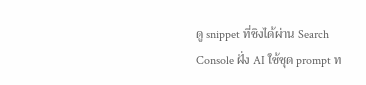ดู snippet ที่ชิงได้ผ่าน Search Console ฝั่ง AI ใช้ชุด prompt ท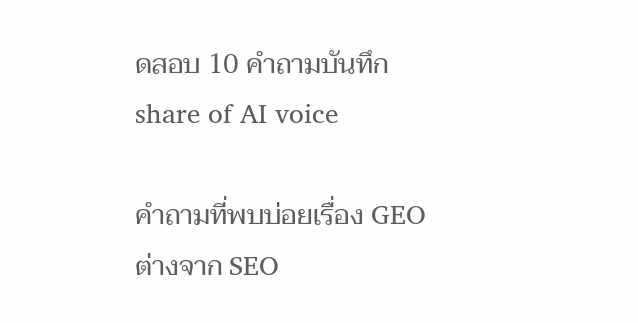ดสอบ 10 คำถามบันทึก share of AI voice

คำถามที่พบบ่อยเรื่อง GEO ต่างจาก SEO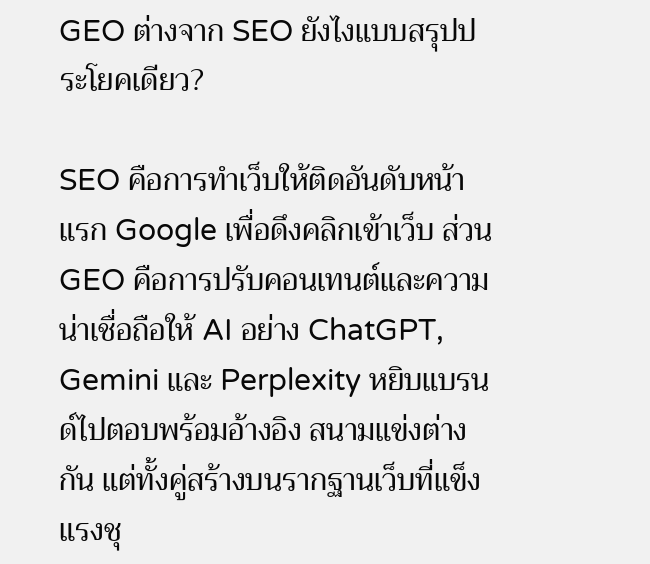GEO ต่างจาก SEO ยังไงแบบสรุปประโยคเดียว?

SEO คือการทำเว็บให้ติดอันดับหน้าแรก Google เพื่อดึงคลิกเข้าเว็บ ส่วน GEO คือการปรับคอนเทนต์และความน่าเชื่อถือให้ AI อย่าง ChatGPT, Gemini และ Perplexity หยิบแบรนด์ไปตอบพร้อมอ้างอิง สนามแข่งต่างกัน แต่ทั้งคู่สร้างบนรากฐานเว็บที่แข็งแรงชุ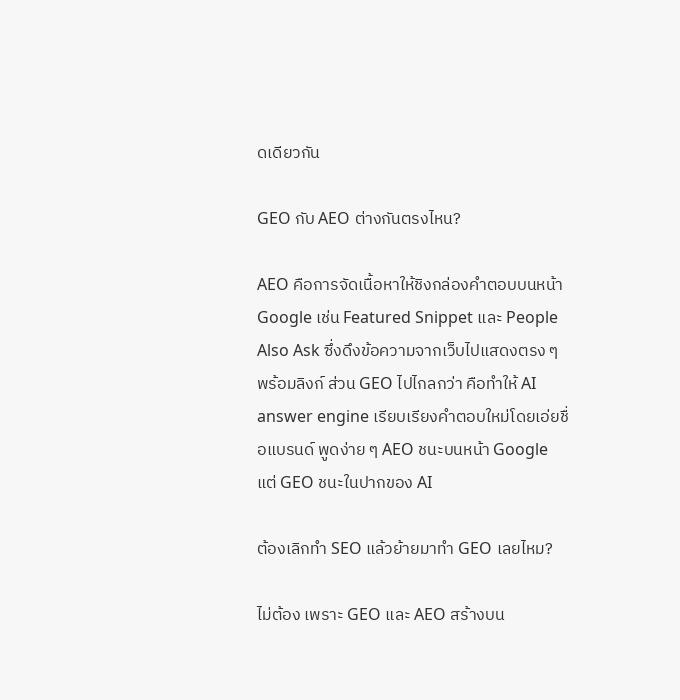ดเดียวกัน

GEO กับ AEO ต่างกันตรงไหน?

AEO คือการจัดเนื้อหาให้ชิงกล่องคำตอบบนหน้า Google เช่น Featured Snippet และ People Also Ask ซึ่งดึงข้อความจากเว็บไปแสดงตรง ๆ พร้อมลิงก์ ส่วน GEO ไปไกลกว่า คือทำให้ AI answer engine เรียบเรียงคำตอบใหม่โดยเอ่ยชื่อแบรนด์ พูดง่าย ๆ AEO ชนะบนหน้า Google แต่ GEO ชนะในปากของ AI

ต้องเลิกทำ SEO แล้วย้ายมาทำ GEO เลยไหม?

ไม่ต้อง เพราะ GEO และ AEO สร้างบน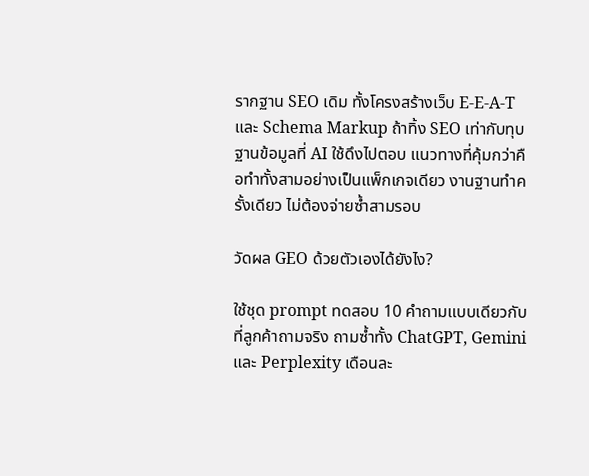รากฐาน SEO เดิม ทั้งโครงสร้างเว็บ E-E-A-T และ Schema Markup ถ้าทิ้ง SEO เท่ากับทุบฐานข้อมูลที่ AI ใช้ดึงไปตอบ แนวทางที่คุ้มกว่าคือทำทั้งสามอย่างเป็นแพ็กเกจเดียว งานฐานทำครั้งเดียว ไม่ต้องจ่ายซ้ำสามรอบ

วัดผล GEO ด้วยตัวเองได้ยังไง?

ใช้ชุด prompt ทดสอบ 10 คำถามแบบเดียวกับที่ลูกค้าถามจริง ถามซ้ำทั้ง ChatGPT, Gemini และ Perplexity เดือนละ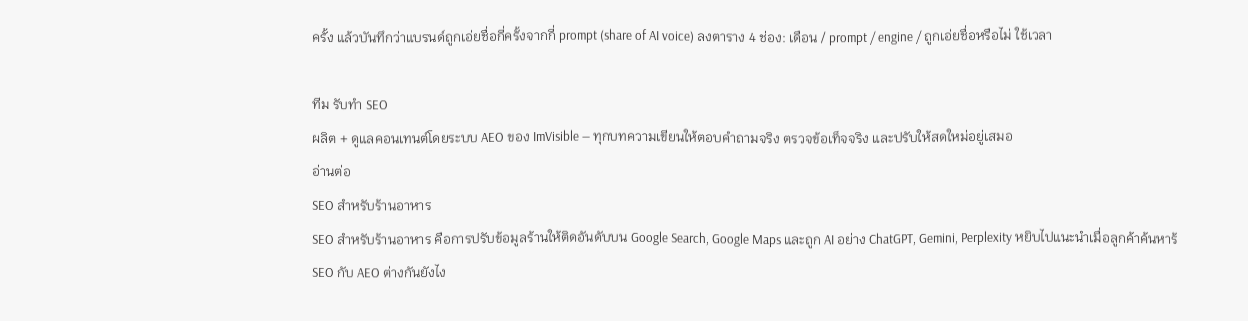ครั้ง แล้วบันทึกว่าแบรนด์ถูกเอ่ยชื่อกี่ครั้งจากกี่ prompt (share of AI voice) ลงตาราง 4 ช่อง: เดือน / prompt / engine / ถูกเอ่ยชื่อหรือไม่ ใช้เวลา

ทีม รับทำ SEO
ผลิต + ดูแลคอนเทนต์โดยระบบ AEO ของ ImVisible — ทุกบทความเขียนให้ตอบคำถามจริง ตรวจข้อเท็จจริง และปรับให้สดใหม่อยู่เสมอ
อ่านต่อ
SEO สำหรับร้านอาหาร
SEO สำหรับร้านอาหาร คือการปรับข้อมูลร้านให้ติดอันดับบน Google Search, Google Maps และถูก AI อย่าง ChatGPT, Gemini, Perplexity หยิบไปแนะนำเมื่อลูกค้าค้นหาร้
SEO กับ AEO ต่างกันยังไง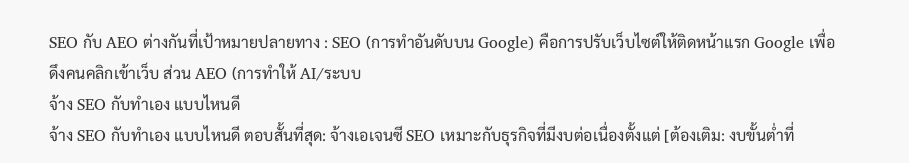SEO กับ AEO ต่างกันที่เป้าหมายปลายทาง : SEO (การทำอันดับบน Google) คือการปรับเว็บไซต์ให้ติดหน้าแรก Google เพื่อดึงคนคลิกเข้าเว็บ ส่วน AEO (การทำให้ AI/ระบบ
จ้าง SEO กับทำเอง แบบไหนดี
จ้าง SEO กับทำเอง แบบไหนดี ตอบสั้นที่สุด: จ้างเอเจนซี SEO เหมาะกับธุรกิจที่มีงบต่อเนื่องตั้งแต่ [ต้องเติม: งบขั้นต่ำที่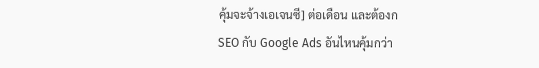คุ้มจะจ้างเอเจนซี] ต่อเดือน และต้องก
SEO กับ Google Ads อันไหนคุ้มกว่า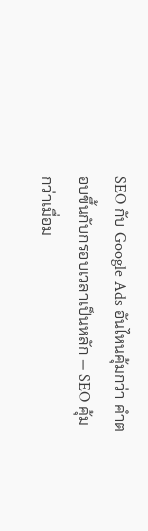SEO กับ Google Ads อันไหนคุ้มกว่า คำตอบขึ้นกับกรอบเวลาเป็นหลัก — SEO คุ้มกว่าเมื่อม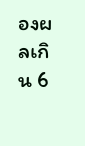องผลเกิน 6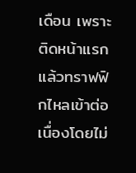เดือน เพราะติดหน้าแรกแล้วทราฟฟิกไหลเข้าต่อเนื่องโดยไม่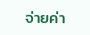จ่ายค่า